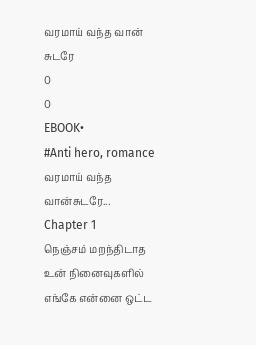வரமாய் வந்த வான் சுடரே
0
0
EBOOK•
#Anti hero, romance
வரமாய் வந்த வான்சுடரே...
Chapter 1
நெஞ்சம் மறந்திடாத
உன் நினைவுகளில்
எங்கே என்னை ஒட்ட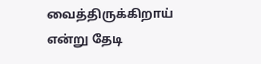வைத்திருக்கிறாய்
என்று தேடி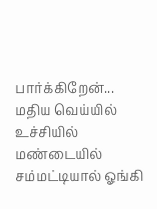பார்க்கிறேன்...
மதிய வெய்யில் உச்சியில் மண்டையில் சம்மட்டியால் ஓங்கி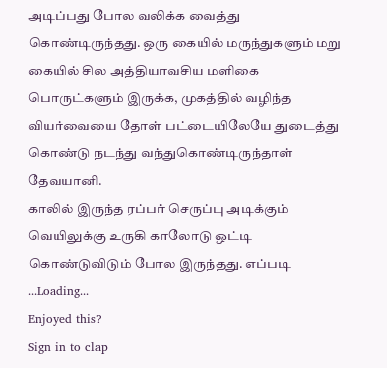அடிப்பது போல வலிக்க வைத்து கொண்டிருந்தது. ஒரு கையில் மருந்துகளும் மறு கையில் சில அத்தியாவசிய மளிகை பொருட்களும் இருக்க, முகத்தில் வழிந்த வியர்வையை தோள் பட்டையிலேயே துடைத்து கொண்டு நடந்து வந்துகொண்டிருந்தாள் தேவயானி.
காலில் இருந்த ரப்பர் செருப்பு அடிக்கும் வெயிலுக்கு உருகி காலோடு ஒட்டி கொண்டுவிடும் போல இருந்தது. எப்படி
...Loading...
Enjoyed this?
Sign in to clap